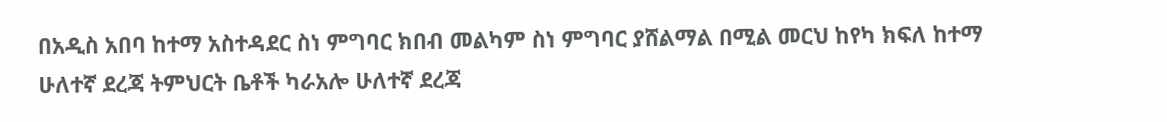በአዲስ አበባ ከተማ አስተዳደር ስነ ምግባር ክበብ መልካም ስነ ምግባር ያሸልማል በሚል መርህ ከየካ ክፍለ ከተማ ሁለተኛ ደረጃ ትምህርት ቤቶች ካራአሎ ሁለተኛ ደረጃ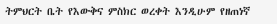ትምህርት ቤት የእውቅና ምስክር ወረቀት እንዲሁም የዘጠነኛ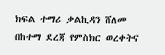ክፍል ተማሪ ቃልኪዳን ሸለመ በከተማ ደረጃ የምስክር ወረቀትና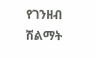የገንዘብ ሽልማት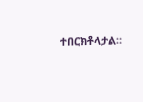ተበርክቶላታል።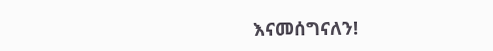እናመሰግናለን!